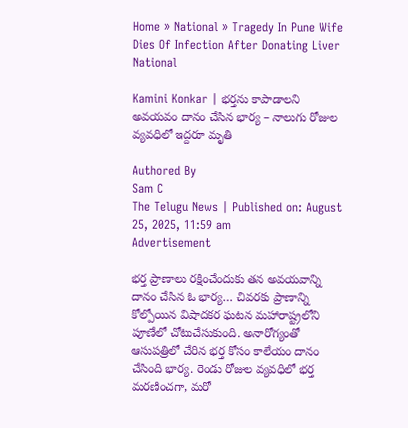Home » National » Tragedy In Pune Wife Dies Of Infection After Donating Liver
National

Kamini Konkar | భర్తను కాపాడాలని అవయవం దానం చేసిన భార్య – నాలుగు రోజుల వ్యవధిలో ఇద్దరూ మృతి

Authored By
Sam C
The Telugu News | Published on: August 25, 2025, 11:59 am
Advertisement

భర్త ప్రాణాలు రక్షించేందుకు తన అవయవాన్ని దానం చేసిన ఓ భార్య… చివరకు ప్రాణాన్ని కోల్పోయిన విషాదకర ఘటన మహారాష్ట్రలోని పూణేలో చోటుచేసుకుంది. అనారోగ్యంతో ఆసుపత్రిలో చేరిన భర్త కోసం కాలేయం దానం చేసింది భార్య. రెండు రోజుల వ్యవధిలో భర్త మరణించగా, మరో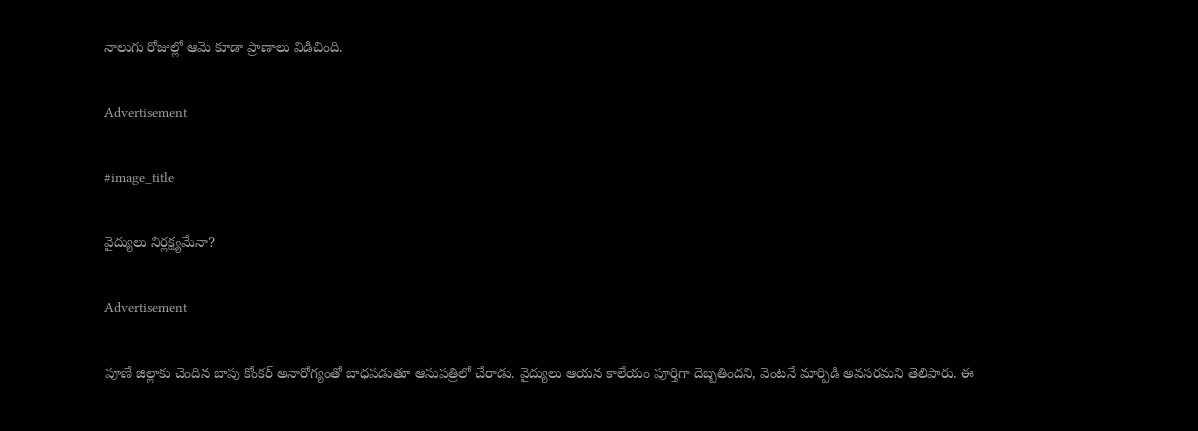నాలుగు రోజుల్లో ఆమె కూడా ప్రాణాలు విడిచింది.

Advertisement

#image_title

వైద్యులు నిర్ల‌క్ష్య‌మేనా?

Advertisement

పూణే జిల్లాకు చెందిన బాపు కోంకర్ అనారోగ్యంతో బాధపడుతూ ఆసుపత్రిలో చేరాడు. వైద్యులు ఆయన కాలేయం పూర్తిగా దెబ్బతిందని, వెంటనే మార్పిడి అవసరమని తెలిపారు. ఈ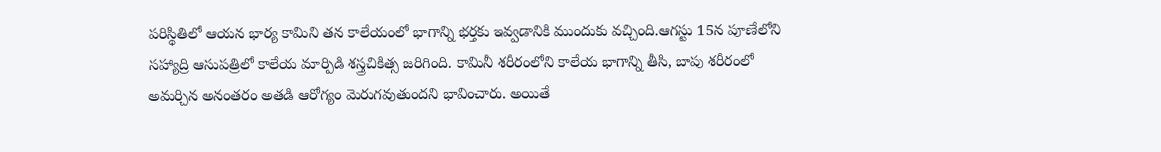పరిస్థితిలో ఆయన భార్య కామిని తన కాలేయంలో భాగాన్ని భర్తకు ఇవ్వడానికి ముందుకు వచ్చింది.ఆగస్టు 15న పూణేలోని సహ్యాద్రి ఆసుపత్రిలో కాలేయ మార్పిడి శస్త్రచికిత్స జరిగింది. కామినీ శరీరంలోని కాలేయ భాగాన్ని తీసి, బాపు శరీరంలో అమర్చిన అనంతరం అతడి ఆరోగ్యం మెరుగవుతుందని భావించారు. అయితే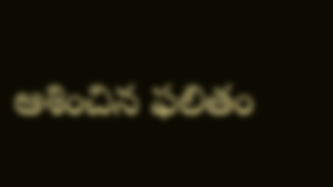ఆశించిన ఫలితం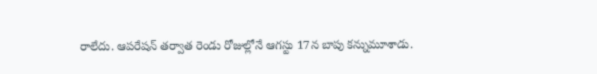రాలేదు. ఆపరేషన్ తర్వాత రెండు రోజుల్లోనే ఆగస్టు 17న బాపు కన్నుమూశాడు.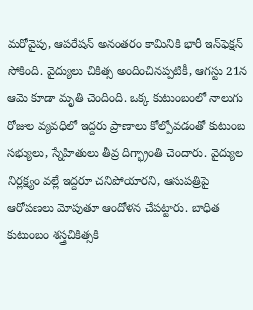మరోవైపు, ఆపరేషన్ అనంతరం కామినికి భారీ ఇన్‌ఫెక్షన్ సోకింది. వైద్యులు చికిత్స అందించినప్పటికీ, ఆగస్టు 21న ఆమె కూడా మృతి చెందింది. ఒక్క కుటుంబంలో నాలుగు రోజుల వ్యవధిలో ఇద్దరు ప్రాణాలు కోల్పోవడంతో కుటుంబ సభ్యులు, స్నేహితులు తీవ్ర దిగ్భ్రాంతి చెందారు. వైద్యుల నిర్లక్ష్యం వల్లే ఇద్దరూ చనిపోయారని, ఆసుపత్రిపై ఆరోపణలు మోపుతూ ఆందోళన చేపట్టారు. బాధిత కుటుంబం శస్త్రచికిత్సకి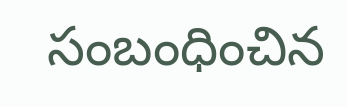సంబంధించిన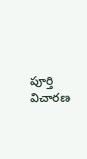పూర్తి విచారణ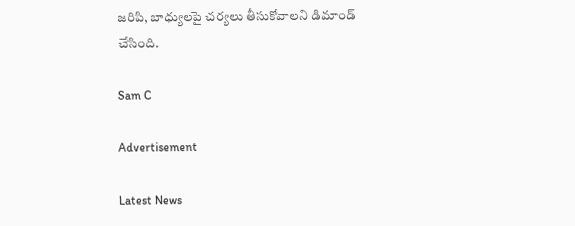జరిపి, బాధ్యులపై చర్యలు తీసుకోవాలని డిమాండ్ చేసింది.

Sam C

Advertisement

Latest News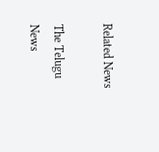Related News

The Telugu News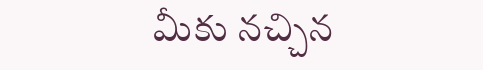మీకు నచ్చిన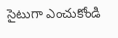సైటుగా ఎంచుకోండి